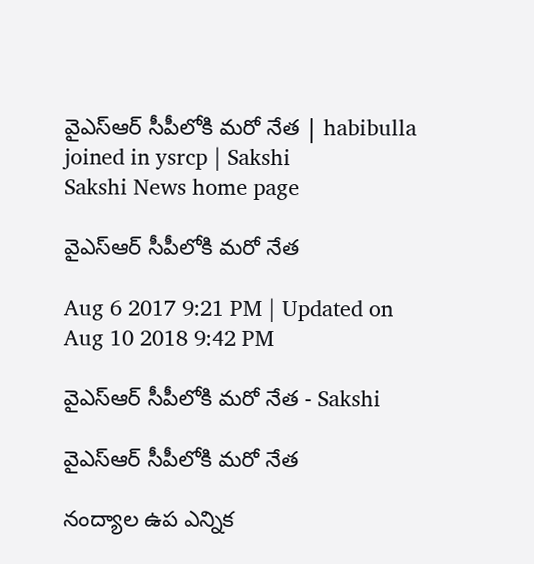వైఎస్ఆర్ సీపీలోకి మరో నేత | habibulla joined in ysrcp | Sakshi
Sakshi News home page

వైఎస్ఆర్ సీపీలోకి మరో నేత

Aug 6 2017 9:21 PM | Updated on Aug 10 2018 9:42 PM

వైఎస్ఆర్ సీపీలోకి మరో నేత - Sakshi

వైఎస్ఆర్ సీపీలోకి మరో నేత

నంద్యాల ఉప ఎన్నిక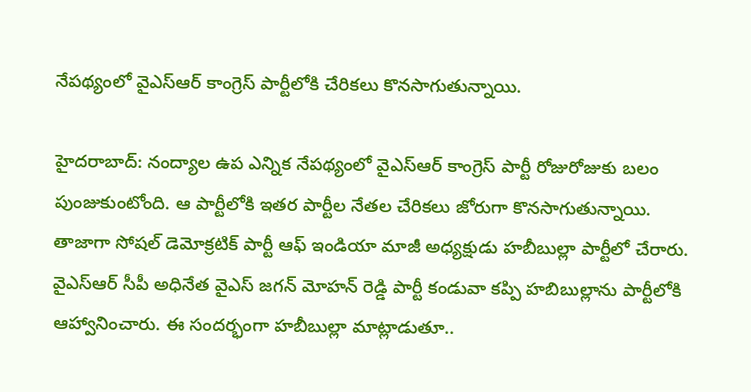నేపథ్యంలో వైఎస్ఆర్ కాంగ్రెస్ పార్టీలోకి చేరికలు కొనసాగుతున్నాయి.

హైదరాబాద్: నంద్యాల ఉప ఎన్నిక నేపథ్యంలో వైఎస్ఆర్ కాంగ్రెస్ పార్టీ రోజురోజుకు బలం పుంజుకుంటోంది. ఆ పార్టీలోకి ఇతర పార్టీల నేతల చేరికలు జోరుగా కొనసాగుతున్నాయి. తాజాగా సోషల్‌ డెమోక్రటిక్‌ పార్టీ ఆఫ్‌ ఇండియా మాజీ అధ్యక్షుడు హబీబుల్లా పార్టీలో చేరారు. వైఎస్ఆర్ సీపీ అధినేత వైఎస్‌ జగన్‌ మోహన్‌ రెడ్డి పార్టీ కండువా కప్పి హబిబుల్లాను పార్టీలోకి ఆహ్వానించారు. ఈ సందర్భంగా హబీబుల్లా మాట్లాడుతూ..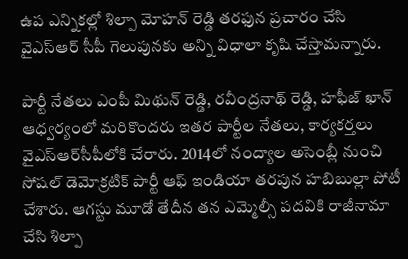ఉప ఎన్నికల్లో శిల్పా మోహన్‌ రెడ్డి తరఫున ప్రచారం చేసి వైఎస్ఆర్ సీపీ గెలుపునకు అన్ని విధాలా కృషి చేస్తామన్నారు.

పార్టీ నేతలు ఎంపీ మిథున్‌ రెడ్డి, రవీంద్రనాథ్‌ రెడ్డి, హఫీజ్‌ ఖాన్‌ ఆధ్వర్యంలో మరికొందరు ఇతర పార్టీల నేతలు, కార్యకర్తలు వైఎస్ఆర్‌సీపీలోకి చేరారు. 2014లో నంద్యాల అసెంబ్లీ నుంచి సోషల్‌ డెమోక్రటిక్‌ పార్టీ ఆఫ్‌ ఇండియా తరపున హబిబుల్లా పోటీ చేశారు. ఆగస్టు మూడో తేదీన తన ఎమ్మెల్సీ పదవికి రాజీనామా చేసి శిల్పా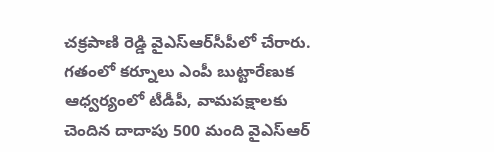చక్రపాణి రెడ్డి వైఎస్ఆర్‌సీపీలో చేరారు. గతంలో కర్నూలు ఎంపీ బుట్టారేణుక ఆధ్వర్యంలో టీడీపీ, వామపక్షాలకు చెందిన దాదాపు 500 మంది వైఎస్ఆర్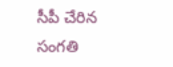సీపీ చేరిన సంగతి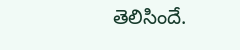తెలిసిందే.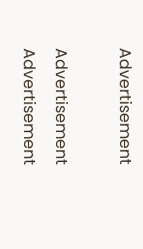Advertisement

Advertisement
Advertisement